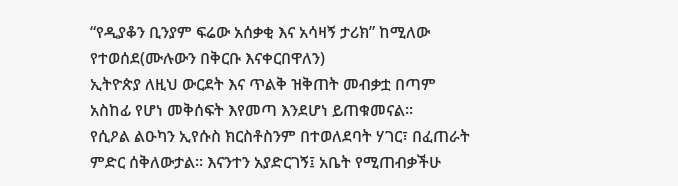“የዲያቆን ቢንያም ፍሬው አሰቃቂ እና አሳዛኝ ታሪክ” ከሚለው የተወሰደ(ሙሉውን በቅርቡ እናቀርበዋለን)
ኢትዮጵያ ለዚህ ውርደት እና ጥልቅ ዝቅጠት መብቃቷ በጣም አስከፊ የሆነ መቅሰፍት እየመጣ እንደሆነ ይጠቁመናል።
የሲዖል ልዑካን ኢየሱስ ክርስቶስንም በተወለደባት ሃገር፣ በፈጠራት ምድር ሰቅለውታል። እናንተን አያድርገኝ፤ አቤት የሚጠብቃችሁ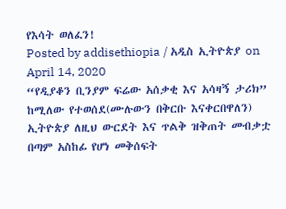የእሳት ወለፈን!
Posted by addisethiopia / አዲስ ኢትዮጵያ on April 14, 2020
“የዲያቆን ቢንያም ፍሬው አሰቃቂ እና አሳዛኝ ታሪክ” ከሚለው የተወሰደ(ሙሉውን በቅርቡ እናቀርበዋለን)
ኢትዮጵያ ለዚህ ውርደት እና ጥልቅ ዝቅጠት መብቃቷ በጣም አስከፊ የሆነ መቅሰፍት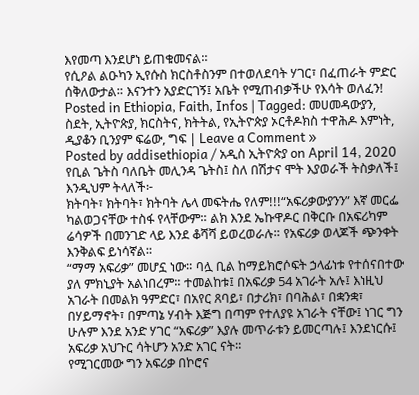እየመጣ እንደሆነ ይጠቁመናል።
የሲዖል ልዑካን ኢየሱስ ክርስቶስንም በተወለደባት ሃገር፣ በፈጠራት ምድር ሰቅለውታል። እናንተን አያድርገኝ፤ አቤት የሚጠብቃችሁ የእሳት ወለፈን!
Posted in Ethiopia, Faith, Infos | Tagged: መሀመዳውያን, ስደት, ኢትዮጵያ, ክርስትና, ክትትል, የኢትዮጵያ ኦርቶዶክስ ተዋሕዶ እምነት, ዲያቆን ቢንያም ፍሬው, ግፍ | Leave a Comment »
Posted by addisethiopia / አዲስ ኢትዮጵያ on April 14, 2020
የቢል ጌትስ ባለቤት መሊንዳ ጌትስ፤ ስለ በሽታና ሞት እያወራች ትስቃለች፤ እንዲህም ትላለች፦
ክትባት፣ ክትባት፣ ክትባት ሌላ መፍትሔ የለም!!!“አፍሪቃውያንን” እኛ መርፌ ካልወጋናቸው ተስፋ የላቸውም። ልክ እንደ ኤኩዋዶር በቅርቡ በአፍሪካም ሬሳዎች በመንገድ ላይ እንደ ቆሻሻ ይወረወራሉ። የአፍሪቃ ወላጆች ጭንቀት እንቅልፍ ይነሳኛል።
“ማማ አፍሪቃ” መሆኗ ነው። ባሏ ቢል ከማይክሮሶፍት ኃላፊነቱ የተሰናበተው ያለ ምክኒያት አልነበረም። ተመልከቱ፤ በአፍሪቃ 54 አገራት አሉ፤ እነዚህ አገራት በመልክ ዓምድር፣ በአየር ጸባይ፣ በታሪክ፣ በባሕል፣ በቋንቋ፣ በሃይማኖት፣ በምጣኔ ሃብት እጅግ በጣም የተለያዩ አገራት ናቸው፤ ነገር ግን ሁሉም እንደ አንድ ሃገር “አፍሪቃ” እያሉ መጥራቱን ይመርጣሉ፤ እንደነርሱ፤ አፍሪቃ አህጉር ሳትሆን አንድ አገር ናት።
የሚገርመው ግን አፍሪቃ በኮሮና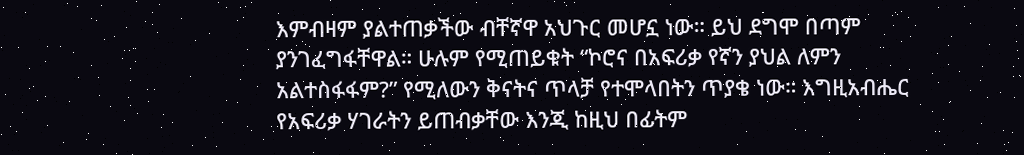እምብዛም ያልተጠቃችው ብቸኛዋ አህጉር መሆኗ ነው። ይህ ደግሞ በጣም ያንገፈግፋቸዋል። ሁሉም የሚጠይቁት “ኮሮና በአፍሪቃ የኛን ያህል ለምን አልተስፋፋም?” የሚለውን ቅናትና ጥላቻ የተሞላበትን ጥያቄ ነው። እግዚአብሔር የአፍሪቃ ሃገራትን ይጠብቃቸው እንጂ ከዚህ በፊትም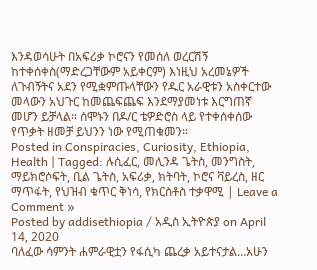እንዳወሳሁት በአፍሪቃ ኮሮናን የመሰለ ወረርሽኝ ከተቀሰቀስ(ማድረጋቸውም አይቀርም) እነዚህ አረመኔዎች ለጉብኝትና አደን የሚቋምጡላቸውን የዱር አራዊቱን አስቀርተው መላውን አህጉር ከመጨፍጨፍ እንደማያመነቱ እርግጠኛ መሆን ይቻላል። ሰሞኑን በዶ/ር ቴዎድሮስ ላይ የተቀሰቀሰው የጥቃት ዘመቻ ይህንን ነው የሚጠቁመን።
Posted in Conspiracies, Curiosity, Ethiopia, Health | Tagged: ሉሲፈር, መሊንዳ ጌትስ, መንግስት, ማይክሮሶፍት, ቢል ጌትስ, አፍሪቃ, ክትባት, ኮሮና ቫይረስ, ዘር ማጥፋት, የህዝብ ቁጥር ቅነሳ, የክርስቶስ ተቃዋሚ | Leave a Comment »
Posted by addisethiopia / አዲስ ኢትዮጵያ on April 14, 2020
ባለፈው ሳምንት ሐምራዊቷን የፋሲካ ጨረቃ አይተናታል…አሁን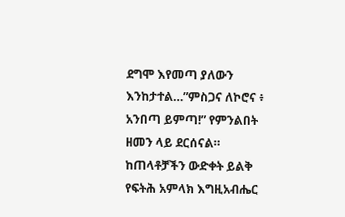ደግሞ እየመጣ ያለውን እንከታተል…”ምስጋና ለኮሮና ፥ አንበጣ ይምጣ!” የምንልበት ዘመን ላይ ደርሰናል። ከጠላቶቻችን ውድቀት ይልቅ የፍትሕ አምላክ እግዚአብሔር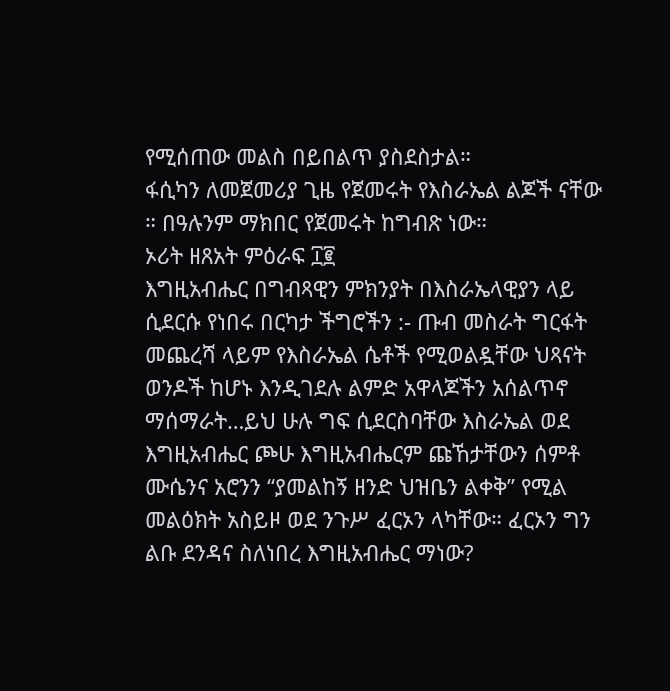የሚሰጠው መልስ በይበልጥ ያስደስታል።
ፋሲካን ለመጀመሪያ ጊዜ የጀመሩት የእስራኤል ልጆች ናቸው ። በዓሉንም ማክበር የጀመሩት ከግብጽ ነው።
ኦሪት ዘጸአት ምዕራፍ ፲፪
እግዚአብሔር በግብጻዊን ምክንያት በእስራኤላዊያን ላይ ሲደርሱ የነበሩ በርካታ ችግሮችን :- ጡብ መስራት ግርፋት መጨረሻ ላይም የእስራኤል ሴቶች የሚወልዷቸው ህጻናት ወንዶች ከሆኑ እንዲገደሉ ልምድ አዋላጆችን አሰልጥኖ ማሰማራት…ይህ ሁሉ ግፍ ሲደርስባቸው እስራኤል ወደ እግዚአብሔር ጮሁ እግዚአብሔርም ጩኸታቸውን ሰምቶ ሙሴንና አሮንን “ያመልከኝ ዘንድ ህዝቤን ልቀቅ” የሚል መልዕክት አስይዞ ወደ ንጉሥ ፈርኦን ላካቸው። ፈርኦን ግን ልቡ ደንዳና ስለነበረ እግዚአብሔር ማነው?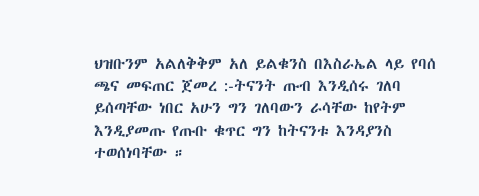ህዝቡንም አልለቅቅም አለ ይልቁንስ በእስራኤል ላይ የባሰ ጫና መፍጠር ጀመረ :-ትናንት ጡብ እንዲሰሩ ገለባ ይሰጣቸው ነበር አሁን ግን ገለባውን ራሳቸው ከየትም እንዲያመጡ የጡቡ ቁጥር ግን ከትናንቱ እንዳያንስ ተወሰነባቸው ።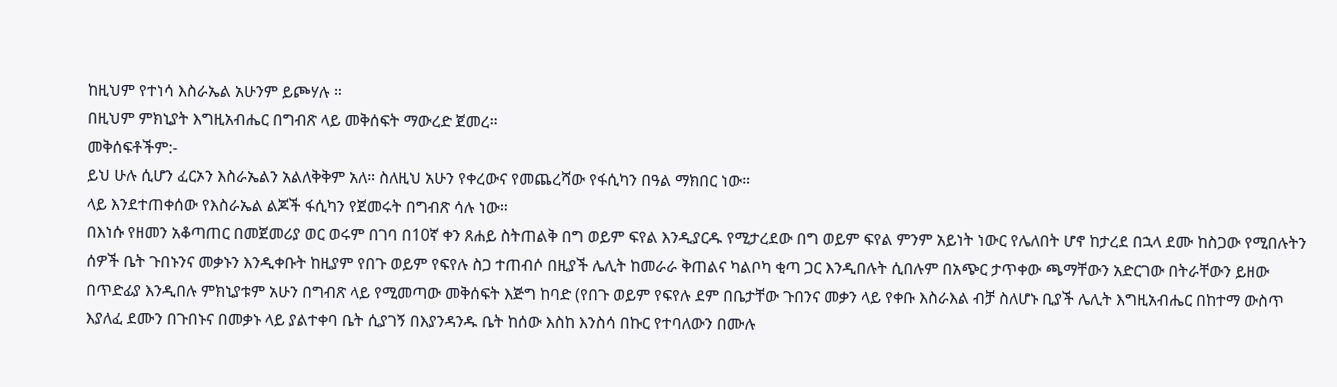ከዚህም የተነሳ እስራኤል አሁንም ይጮሃሉ ።
በዚህም ምክኒያት እግዚአብሔር በግብጽ ላይ መቅሰፍት ማውረድ ጀመረ።
መቅሰፍቶችም:-
ይህ ሁሉ ሲሆን ፈርኦን እስራኤልን አልለቅቅም አለ። ስለዚህ አሁን የቀረውና የመጨረሻው የፋሲካን በዓል ማክበር ነው።
ላይ እንደተጠቀሰው የእስራኤል ልጆች ፋሲካን የጀመሩት በግብጽ ሳሉ ነው።
በእነሱ የዘመን አቆጣጠር በመጀመሪያ ወር ወሩም በገባ በ10ኛ ቀን ጸሐይ ስትጠልቅ በግ ወይም ፍየል እንዲያርዱ የሚታረደው በግ ወይም ፍየል ምንም አይነት ነውር የሌለበት ሆኖ ከታረደ በኋላ ደሙ ከስጋው የሚበሉትን ሰዎች ቤት ጉበኑንና መቃኑን እንዲቀቡት ከዚያም የበጉ ወይም የፍየሉ ስጋ ተጠብሶ በዚያች ሌሊት ከመራራ ቅጠልና ካልቦካ ቂጣ ጋር እንዲበሉት ሲበሉም በአጭር ታጥቀው ጫማቸውን አድርገው በትራቸውን ይዘው በጥድፊያ እንዲበሉ ምክኒያቱም አሁን በግብጽ ላይ የሚመጣው መቅሰፍት እጅግ ከባድ (የበጉ ወይም የፍየሉ ደም በቤታቸው ጉበንና መቃን ላይ የቀቡ እስራእል ብቻ ስለሆኑ ቢያች ሌሊት እግዚአብሔር በከተማ ውስጥ እያለፈ ደሙን በጉበኑና በመቃኑ ላይ ያልተቀባ ቤት ሲያገኝ በእያንዳንዱ ቤት ከሰው እስከ እንስሳ በኩር የተባለውን በሙሉ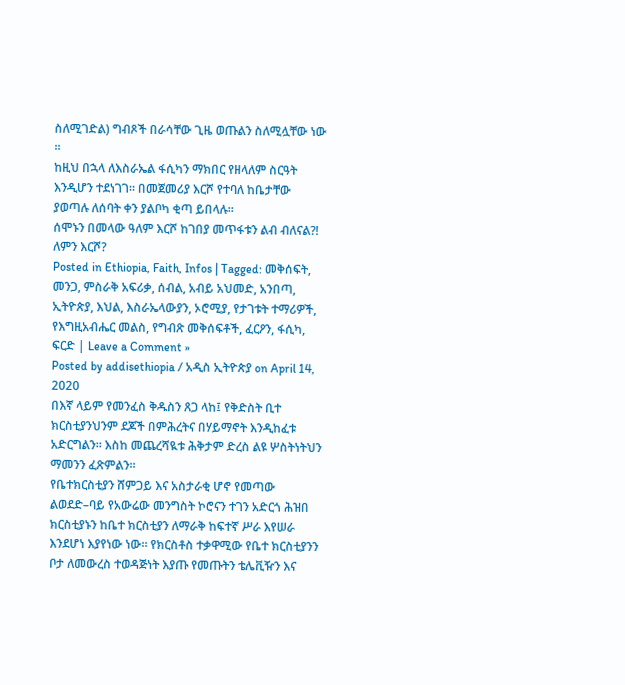ስለሚገድል) ግብጾች በራሳቸው ጊዜ ወጡልን ስለሚሏቸው ነው ።
ከዚህ በኋላ ለእስራኤል ፋሲካን ማክበር የዘላለም ስርዓት እንዲሆን ተደነገገ። በመጀመሪያ እርሾ የተባለ ከቤታቸው ያወጣሉ ለሰባት ቀን ያልቦካ ቂጣ ይበላሉ።
ሰሞኑን በመላው ዓለም እርሾ ከገበያ መጥፋቱን ልብ ብለናል?! ለምን እርሾ?
Posted in Ethiopia, Faith, Infos | Tagged: መቅሰፍት, መንጋ, ምስራቅ አፍሪቃ, ሰብል, አብይ አህመድ, አንበጣ, ኢትዮጵያ, እህል, እስራኤላውያን, ኦሮሚያ, የታገቱት ተማሪዎች, የእግዚአብሔር መልስ, የግብጽ መቅሰፍቶች, ፈርዖን, ፋሲካ, ፍርድ | Leave a Comment »
Posted by addisethiopia / አዲስ ኢትዮጵያ on April 14, 2020
በእኛ ላይም የመንፈስ ቅዱስን ጸጋ ላከ፤ የቅድስት ቢተ ክርስቲያንህንም ደጆች በምሕረትና በሃይማኖት እንዲከፈቱ አድርግልን። እስከ መጨረሻዪቱ ሕቅታም ድረስ ልዩ ሦስትነትህን ማመንን ፈጽምልን።
የቤተክርስቲያን ሸምጋይ እና አስታራቂ ሆኖ የመጣው ልወደድ–ባይ የአውሬው መንግስት ኮሮናን ተገን አድርጎ ሕዝበ ክርስቲያኑን ከቤተ ክርስቲያን ለማራቅ ከፍተኛ ሥራ እየሠራ እንደሆነ እያየነው ነው። የክርስቶስ ተቃዋሚው የቤተ ክርስቲያንን ቦታ ለመውረስ ተወዳጅነት እያጡ የመጡትን ቴሌቪዥን እና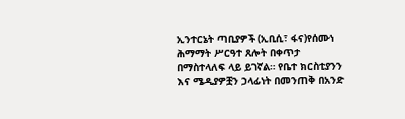ኢንተርኔት ጣቢያዎች (ኢቢሲ፣ ፋና)የሰሙነ ሕማማት ሥርዓተ ጸሎት በቀጥታ በማስተላለፍ ላይ ይገኛል። የቤተ ክርስቲያንን እና ሜዲያዎቿን ኃላፊነት በመንጠቅ በአንድ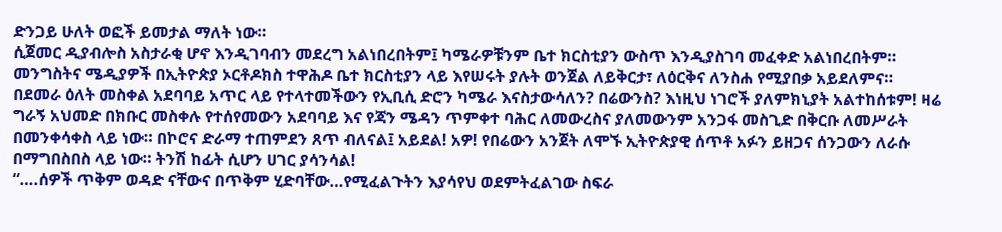ድንጋይ ሁለት ወፎች ይመታል ማለት ነው።
ሲጀመር ዲያብሎስ አስታራቂ ሆኖ እንዲገባብን መደረግ አልነበረበትም፤ ካሜራዎቹንም ቤተ ክርስቲያን ውስጥ እንዲያስገባ መፈቀድ አልነበረበትም። መንግስትና ሜዲያዎች በኢትዮጵያ ኦርቶዶክስ ተዋሕዶ ቤተ ክርስቲያን ላይ እየሠሩት ያሉት ወንጀል ለይቅርታ፣ ለዕርቅና ለንስሐ የሚያበቃ አይደለምና።
በደመራ ዕለት መስቀል አደባባይ አጥር ላይ የተላተመችውን የኢቢሲ ድሮን ካሜራ እናስታውሳለን? በሬውንስ? እነዚህ ነገሮች ያለምክኒያት አልተከሰቱም! ዛሬ ግራኝ አህመድ በክቡር መስቀሉ የተሰየመውን አደባባይ እና የጃን ሜዳን ጥምቀተ ባሕር ለመውረስና ያለመውንም አንጋፋ መስጊድ በቅርቡ ለመሥራት በመንቀሳቀስ ላይ ነው። በኮሮና ድራማ ተጠምደን ጸጥ ብለናል፤ አይደል! አዎ! የበሬውን አንጀት ለሞኙ ኢትዮጵያዊ ሰጥቶ አፉን ይዘጋና ሰንጋውን ለራሱ በማግበስበስ ላይ ነው። ትንሽ ከፊት ሲሆን ሀገር ያሳንሳል!
“….ሰዎች ጥቅም ወዳድ ናቸውና በጥቅም ሂድባቸው…የሚፈልጉትን እያሳየህ ወደምትፈልገው ስፍራ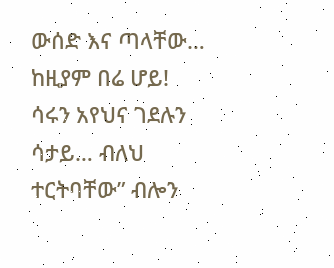ውሰድ እና ጣላቸው… ከዚያም በሬ ሆይ! ሳሩን አየህና ገደሉን ሳታይ… ብለህ ተርትባቸው” ብሎን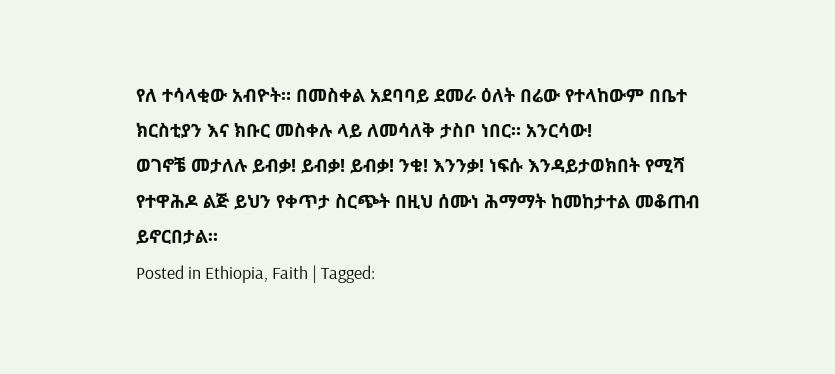የለ ተሳላቂው አብዮት። በመስቀል አደባባይ ደመራ ዕለት በሬው የተላከውም በቤተ ክርስቲያን እና ክቡር መስቀሉ ላይ ለመሳለቅ ታስቦ ነበር። አንርሳው!
ወገኖቼ መታለሉ ይብቃ! ይብቃ! ይብቃ! ንቁ! እንንቃ! ነፍሱ እንዳይታወክበት የሚሻ የተዋሕዶ ልጅ ይህን የቀጥታ ስርጭት በዚህ ሰሙነ ሕማማት ከመከታተል መቆጠብ ይኖርበታል።
Posted in Ethiopia, Faith | Tagged: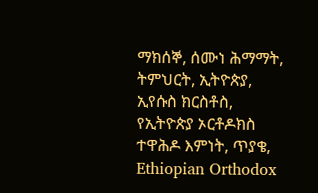ማክሰኞ, ሰሙነ ሕማማት, ትምህርት, ኢትዮጵያ, ኢየሱስ ክርስቶስ, የኢትዮጵያ ኦርቶዶክስ ተዋሕዶ እምነት, ጥያቄ, Ethiopian Orthodox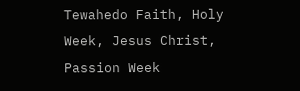Tewahedo Faith, Holy Week, Jesus Christ, Passion Week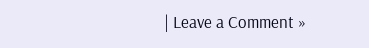| Leave a Comment »